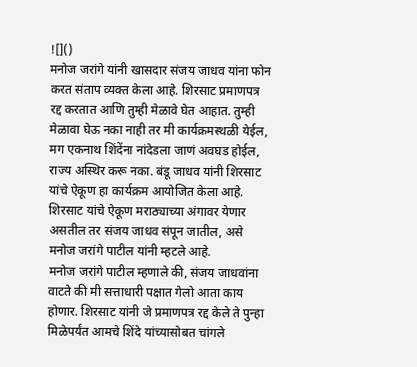![]()
मनोज जरांगे यांनी खासदार संजय जाधव यांना फोन करत संताप व्यक्त केला आहे. शिरसाट प्रमाणपत्र रद्द करतात आणि तुम्ही मेळावे घेत आहात. तुम्ही मेळावा घेऊ नका नाही तर मी कार्यक्रमस्थळी येईल, मग एकनाथ शिंदेंना नांदेडला जाणं अवघड होईल, राज्य अस्थिर करू नका. बंडू जाधव यांनी शिरसाट यांचे ऐकूण हा कार्यक्रम आयोजित केला आहे. शिरसाट यांचे ऐकूण मराठ्याच्या अंगावर येणार असतील तर संजय जाधव संपून जातील, असे मनोज जरांगे पाटील यांनी म्हटले आहे.
मनोज जरांगे पाटील म्हणाले की, संजय जाधवांना वाटते की मी सत्ताधारी पक्षात गेलो आता काय होणार. शिरसाट यांनी जे प्रमाणपत्र रद्द केले ते पुन्हा मिळेपर्यंत आमचे शिंदे यांच्यासोबत चांगले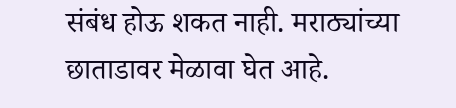संबंध होऊ शकत नाही. मराठ्यांच्या छाताडावर मेळावा घेत आहे.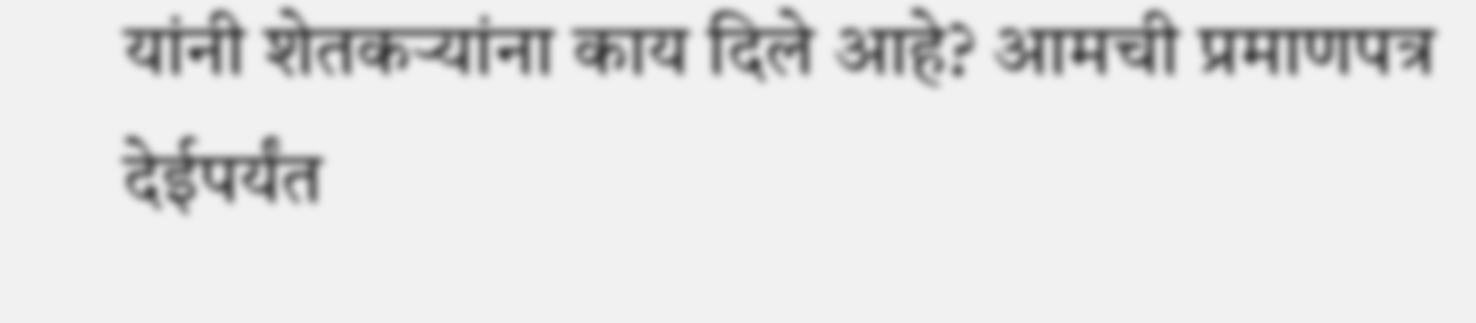यांनी शेतकऱ्यांना काय दिले आहे? आमची प्रमाणपत्र देईपर्यंत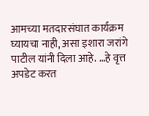आमच्या मतदारसंघात कार्यक्रम घ्यायचा नाही, असा इशारा जरांगे पाटील यांनी दिला आहे. …हे वृत्त अपडेट करत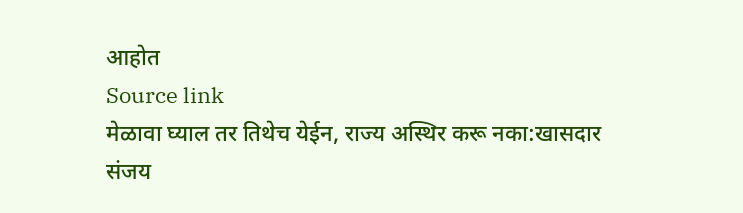आहोत
Source link
मेळावा घ्याल तर तिथेच येईन, राज्य अस्थिर करू नका:खासदार संजय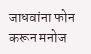जाधवांना फोन करून मनोज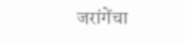जरांगेंचा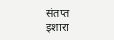संतप्त इशारा